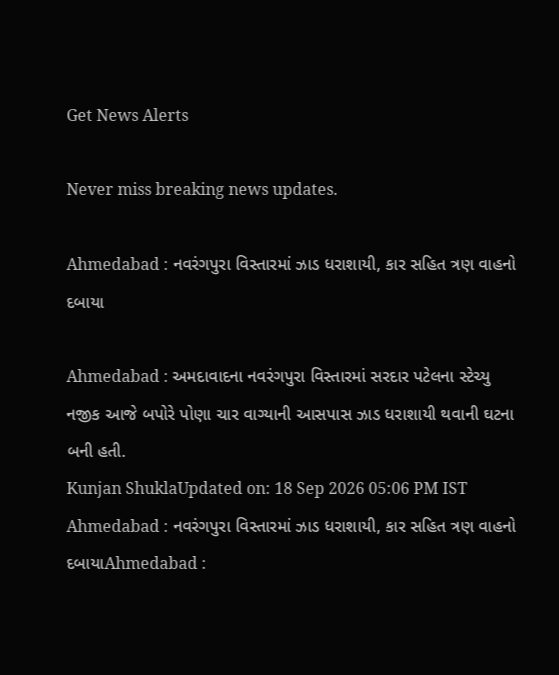Get News Alerts

Never miss breaking news updates.

Ahmedabad : નવરંગપુરા વિસ્તારમાં ઝાડ ધરાશાયી, કાર સહિત ત્રણ વાહનો દબાયા

Ahmedabad : અમદાવાદના નવરંગપુરા વિસ્તારમાં સરદાર પટેલના સ્ટેચ્યુ નજીક આજે બપોરે પોણા ચાર વાગ્યાની આસપાસ ઝાડ ધરાશાયી થવાની ઘટના બની હતી.
Kunjan ShuklaUpdated on: 18 Sep 2026 05:06 PM IST
Ahmedabad : નવરંગપુરા વિસ્તારમાં ઝાડ ધરાશાયી, કાર સહિત ત્રણ વાહનો દબાયાAhmedabad :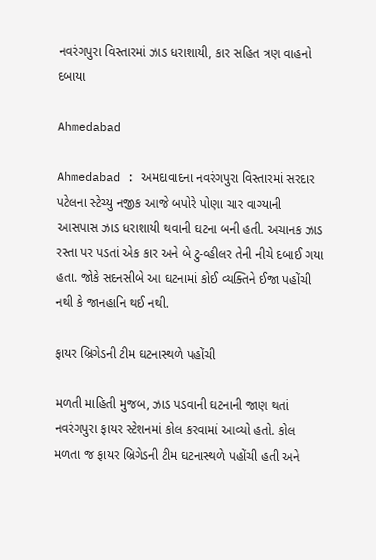નવરંગપુરા વિસ્તારમાં ઝાડ ધરાશાયી, કાર સહિત ત્રણ વાહનો દબાયા

Ahmedabad

Ahmedabad : અમદાવાદના નવરંગપુરા વિસ્તારમાં સરદાર પટેલના સ્ટેચ્યુ નજીક આજે બપોરે પોણા ચાર વાગ્યાની આસપાસ ઝાડ ધરાશાયી થવાની ઘટના બની હતી. અચાનક ઝાડ રસ્તા પર પડતાં એક કાર અને બે ટુ-વ્હીલર તેની નીચે દબાઈ ગયા હતા. જોકે સદનસીબે આ ઘટનામાં કોઈ વ્યક્તિને ઈજા પહોંચી નથી કે જાનહાનિ થઈ નથી.

ફાયર બ્રિગેડની ટીમ ઘટનાસ્થળે પહોંચી

મળતી માહિતી મુજબ, ઝાડ પડવાની ઘટનાની જાણ થતાં નવરંગપુરા ફાયર સ્ટેશનમાં કોલ કરવામાં આવ્યો હતો. કોલ મળતા જ ફાયર બ્રિગેડની ટીમ ઘટનાસ્થળે પહોંચી હતી અને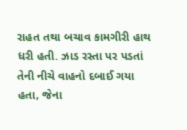રાહત તથા બચાવ કામગીરી હાથ ધરી હતી. ઝાડ રસ્તા પર પડતાં તેની નીચે વાહનો દબાઈ ગયા હતા, જેના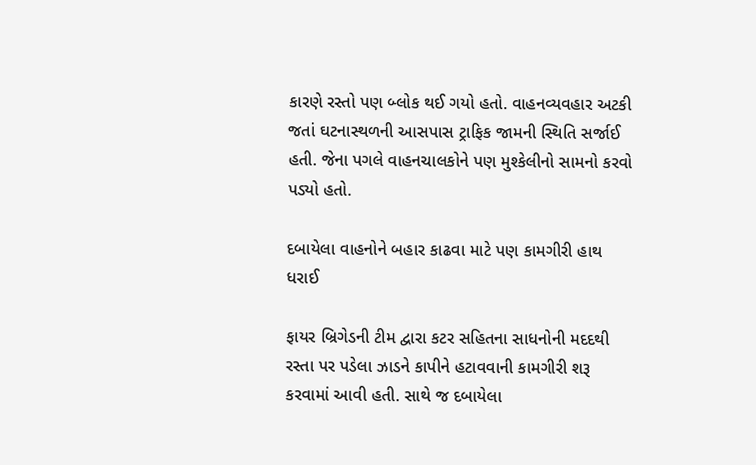કારણે રસ્તો પણ બ્લોક થઈ ગયો હતો. વાહનવ્યવહાર અટકી જતાં ઘટનાસ્થળની આસપાસ ટ્રાફિક જામની સ્થિતિ સર્જાઈ હતી. જેના પગલે વાહનચાલકોને પણ મુશ્કેલીનો સામનો કરવો પડ્યો હતો.

દબાયેલા વાહનોને બહાર કાઢવા માટે પણ કામગીરી હાથ ધરાઈ

ફાયર બ્રિગેડની ટીમ દ્વારા કટર સહિતના સાધનોની મદદથી રસ્તા પર પડેલા ઝાડને કાપીને હટાવવાની કામગીરી શરૂ કરવામાં આવી હતી. સાથે જ દબાયેલા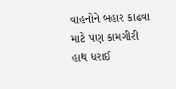વાહનોને બહાર કાઢવા માટે પણ કામગીરી હાથ ધરાઈ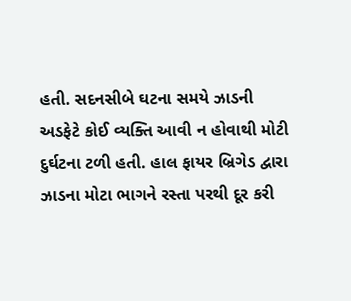હતી. સદનસીબે ઘટના સમયે ઝાડની અડફેટે કોઈ વ્યક્તિ આવી ન હોવાથી મોટી દુર્ઘટના ટળી હતી. હાલ ફાયર બ્રિગેડ દ્વારા ઝાડના મોટા ભાગને રસ્તા પરથી દૂર કરી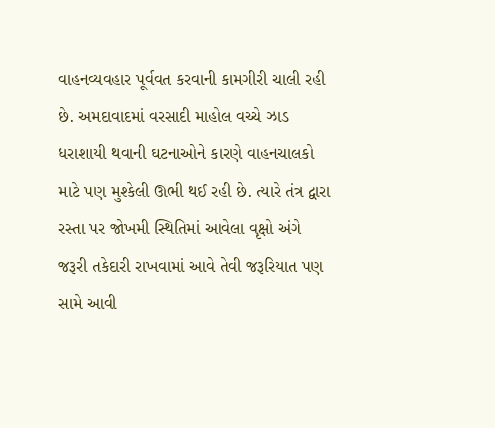વાહનવ્યવહાર પૂર્વવત કરવાની કામગીરી ચાલી રહી છે. અમદાવાદમાં વરસાદી માહોલ વચ્ચે ઝાડ ધરાશાયી થવાની ઘટનાઓને કારણે વાહનચાલકો માટે પણ મુશ્કેલી ઊભી થઈ રહી છે. ત્યારે તંત્ર દ્વારા રસ્તા પર જોખમી સ્થિતિમાં આવેલા વૃક્ષો અંગે જરૂરી તકેદારી રાખવામાં આવે તેવી જરૂરિયાત પણ સામે આવી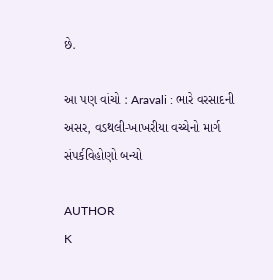છે.

આ પણ વાંચો : Aravali : ભારે વરસાદની અસર, વડથલી-ખાખરીયા વચ્ચેનો માર્ગ સંપર્કવિહોણો બન્યો

AUTHOR
K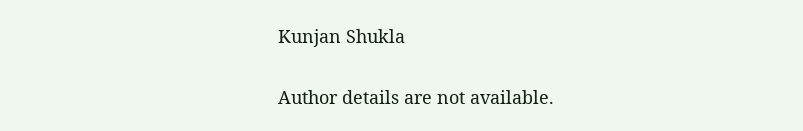Kunjan Shukla

Author details are not available.